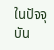ในปัจจุบัน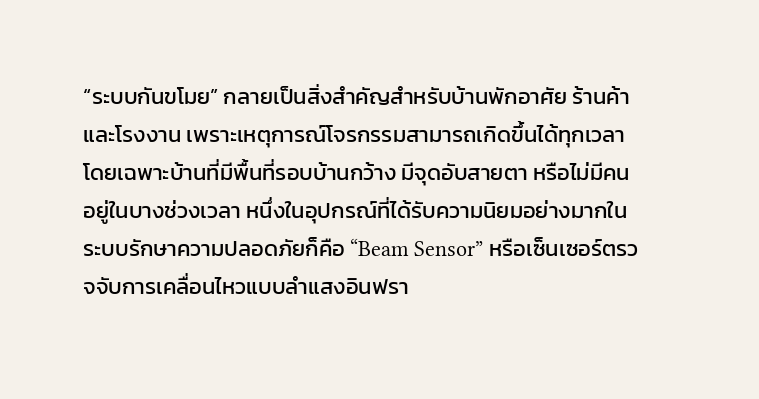“ระบบกันขโมย” กลายเป็นสิ่งสำคัญสำหรับบ้านพักอาศัย ร้านค้า และโรงงาน เพราะเหตุการณ์โจรกรรมสามารถเกิดขึ้นได้ทุกเวลา โดยเฉพาะบ้านที่มีพื้นที่รอบบ้านกว้าง มีจุดอับสายตา หรือไม่มีคนอยู่ในบางช่วงเวลา หนึ่งในอุปกรณ์ที่ได้รับความนิยมอย่างมากในระบบรักษาความปลอดภัยก็คือ “Beam Sensor” หรือเซ็นเซอร์ตรวจจับการเคลื่อนไหวแบบลำแสงอินฟรา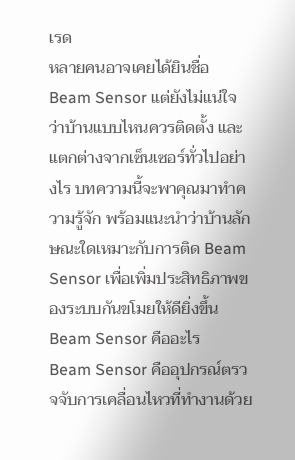เรด
หลายคนอาจเคยได้ยินชื่อ Beam Sensor แต่ยังไม่แน่ใจว่าบ้านแบบไหนควรติดตั้ง และแตกต่างจากเซ็นเซอร์ทั่วไปอย่างไร บทความนี้จะพาคุณมาทำความรู้จัก พร้อมแนะนำว่าบ้านลักษณะใดเหมาะกับการติด Beam Sensor เพื่อเพิ่มประสิทธิภาพของระบบกันขโมยให้ดียิ่งขึ้น
Beam Sensor คืออะไร
Beam Sensor คืออุปกรณ์ตรวจจับการเคลื่อนไหวที่ทำงานด้วย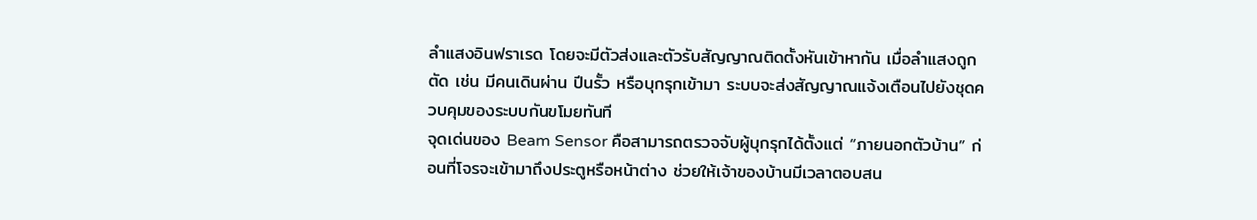ลำแสงอินฟราเรด โดยจะมีตัวส่งและตัวรับสัญญาณติดตั้งหันเข้าหากัน เมื่อลำแสงถูกตัด เช่น มีคนเดินผ่าน ปีนรั้ว หรือบุกรุกเข้ามา ระบบจะส่งสัญญาณแจ้งเตือนไปยังชุดควบคุมของระบบกันขโมยทันที
จุดเด่นของ Beam Sensor คือสามารถตรวจจับผู้บุกรุกได้ตั้งแต่ “ภายนอกตัวบ้าน” ก่อนที่โจรจะเข้ามาถึงประตูหรือหน้าต่าง ช่วยให้เจ้าของบ้านมีเวลาตอบสน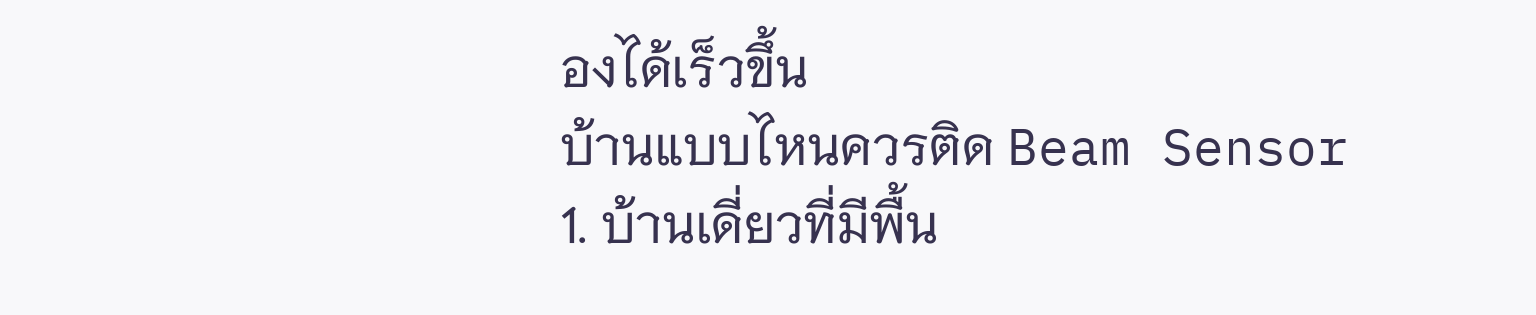องได้เร็วขึ้น
บ้านแบบไหนควรติด Beam Sensor
1. บ้านเดี่ยวที่มีพื้น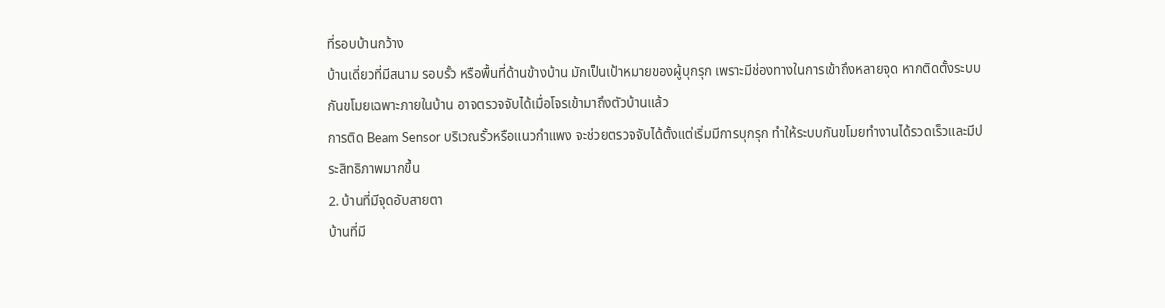ที่รอบบ้านกว้าง
บ้านเดี่ยวที่มีสนาม รอบรั้ว หรือพื้นที่ด้านข้างบ้าน มักเป็นเป้าหมายของผู้บุกรุก เพราะมีช่องทางในการเข้าถึงหลายจุด หากติดตั้งระบบกันขโมยเฉพาะภายในบ้าน อาจตรวจจับได้เมื่อโจรเข้ามาถึงตัวบ้านแล้ว
การติด Beam Sensor บริเวณรั้วหรือแนวกำแพง จะช่วยตรวจจับได้ตั้งแต่เริ่มมีการบุกรุก ทำให้ระบบกันขโมยทำงานได้รวดเร็วและมีประสิทธิภาพมากขึ้น
2. บ้านที่มีจุดอับสายตา
บ้านที่มี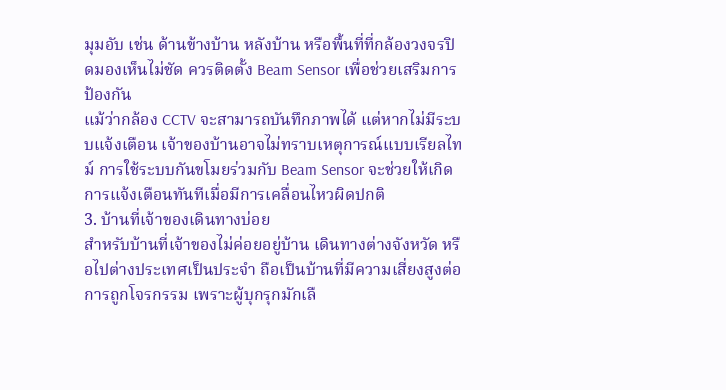มุมอับ เช่น ด้านข้างบ้าน หลังบ้าน หรือพื้นที่ที่กล้องวงจรปิดมองเห็นไม่ชัด ควรติดตั้ง Beam Sensor เพื่อช่วยเสริมการป้องกัน
แม้ว่ากล้อง CCTV จะสามารถบันทึกภาพได้ แต่หากไม่มีระบบแจ้งเตือน เจ้าของบ้านอาจไม่ทราบเหตุการณ์แบบเรียลไทม์ การใช้ระบบกันขโมยร่วมกับ Beam Sensor จะช่วยให้เกิดการแจ้งเตือนทันทีเมื่อมีการเคลื่อนไหวผิดปกติ
3. บ้านที่เจ้าของเดินทางบ่อย
สำหรับบ้านที่เจ้าของไม่ค่อยอยู่บ้าน เดินทางต่างจังหวัด หรือไปต่างประเทศเป็นประจำ ถือเป็นบ้านที่มีความเสี่ยงสูงต่อการถูกโจรกรรม เพราะผู้บุกรุกมักเลื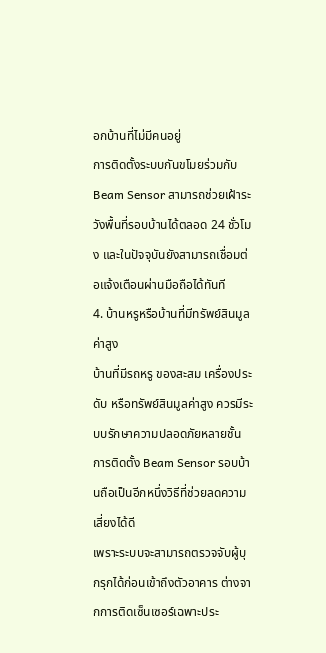อกบ้านที่ไม่มีคนอยู่
การติดตั้งระบบกันขโมยร่วมกับ Beam Sensor สามารถช่วยเฝ้าระวังพื้นที่รอบบ้านได้ตลอด 24 ชั่วโมง และในปัจจุบันยังสามารถเชื่อมต่อแจ้งเตือนผ่านมือถือได้ทันที
4. บ้านหรูหรือบ้านที่มีทรัพย์สินมูลค่าสูง
บ้านที่มีรถหรู ของสะสม เครื่องประดับ หรือทรัพย์สินมูลค่าสูง ควรมีระบบรักษาความปลอดภัยหลายชั้น การติดตั้ง Beam Sensor รอบบ้านถือเป็นอีกหนึ่งวิธีที่ช่วยลดความเสี่ยงได้ดี
เพราะระบบจะสามารถตรวจจับผู้บุกรุกได้ก่อนเข้าถึงตัวอาคาร ต่างจากการติดเซ็นเซอร์เฉพาะประ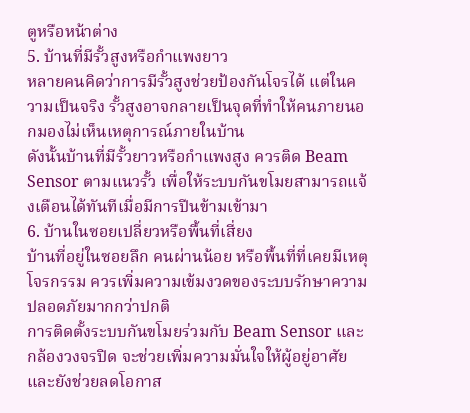ตูหรือหน้าต่าง
5. บ้านที่มีรั้วสูงหรือกำแพงยาว
หลายคนคิดว่าการมีรั้วสูงช่วยป้องกันโจรได้ แต่ในความเป็นจริง รั้วสูงอาจกลายเป็นจุดที่ทำให้คนภายนอกมองไม่เห็นเหตุการณ์ภายในบ้าน
ดังนั้นบ้านที่มีรั้วยาวหรือกำแพงสูง ควรติด Beam Sensor ตามแนวรั้ว เพื่อให้ระบบกันขโมยสามารถแจ้งเตือนได้ทันทีเมื่อมีการปีนข้ามเข้ามา
6. บ้านในซอยเปลี่ยวหรือพื้นที่เสี่ยง
บ้านที่อยู่ในซอยลึก คนผ่านน้อย หรือพื้นที่ที่เคยมีเหตุโจรกรรม ควรเพิ่มความเข้มงวดของระบบรักษาความปลอดภัยมากกว่าปกติ
การติดตั้งระบบกันขโมยร่วมกับ Beam Sensor และกล้องวงจรปิด จะช่วยเพิ่มความมั่นใจให้ผู้อยู่อาศัย และยังช่วยลดโอกาส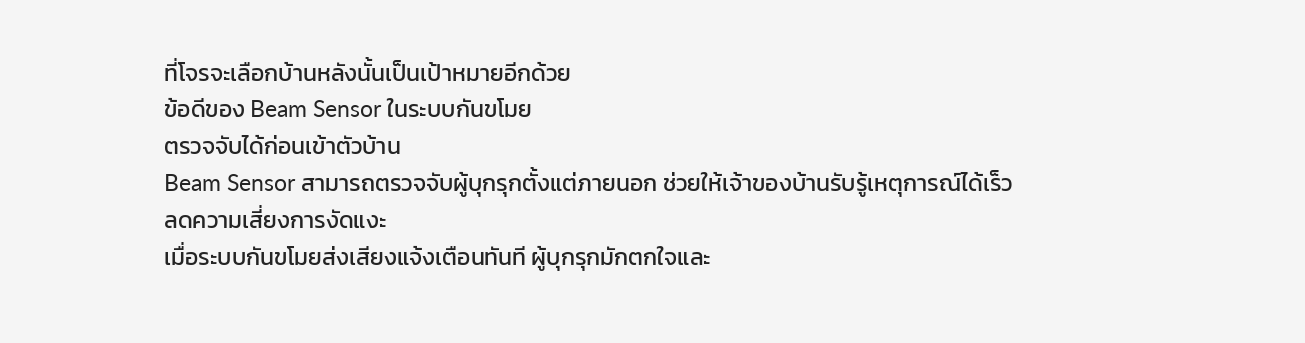ที่โจรจะเลือกบ้านหลังนั้นเป็นเป้าหมายอีกด้วย
ข้อดีของ Beam Sensor ในระบบกันขโมย
ตรวจจับได้ก่อนเข้าตัวบ้าน
Beam Sensor สามารถตรวจจับผู้บุกรุกตั้งแต่ภายนอก ช่วยให้เจ้าของบ้านรับรู้เหตุการณ์ได้เร็ว
ลดความเสี่ยงการงัดแงะ
เมื่อระบบกันขโมยส่งเสียงแจ้งเตือนทันที ผู้บุกรุกมักตกใจและ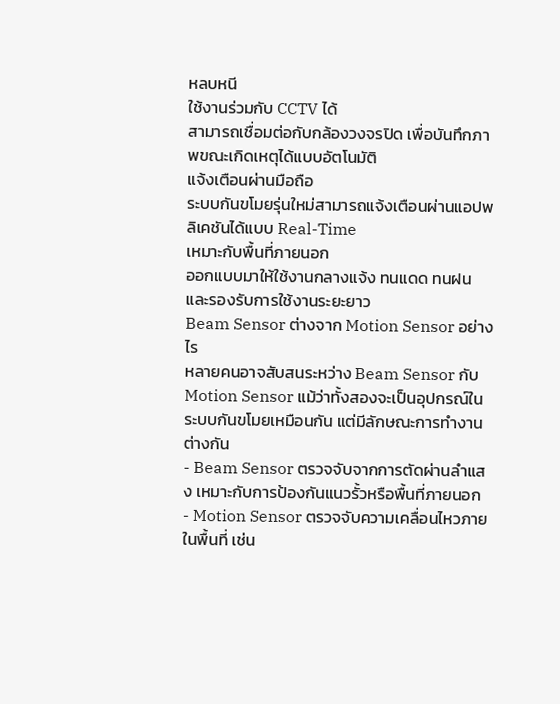หลบหนี
ใช้งานร่วมกับ CCTV ได้
สามารถเชื่อมต่อกับกล้องวงจรปิด เพื่อบันทึกภาพขณะเกิดเหตุได้แบบอัตโนมัติ
แจ้งเตือนผ่านมือถือ
ระบบกันขโมยรุ่นใหม่สามารถแจ้งเตือนผ่านแอปพลิเคชันได้แบบ Real-Time
เหมาะกับพื้นที่ภายนอก
ออกแบบมาให้ใช้งานกลางแจ้ง ทนแดด ทนฝน และรองรับการใช้งานระยะยาว
Beam Sensor ต่างจาก Motion Sensor อย่างไร
หลายคนอาจสับสนระหว่าง Beam Sensor กับ Motion Sensor แม้ว่าทั้งสองจะเป็นอุปกรณ์ในระบบกันขโมยเหมือนกัน แต่มีลักษณะการทำงานต่างกัน
- Beam Sensor ตรวจจับจากการตัดผ่านลำแสง เหมาะกับการป้องกันแนวรั้วหรือพื้นที่ภายนอก
- Motion Sensor ตรวจจับความเคลื่อนไหวภายในพื้นที่ เช่น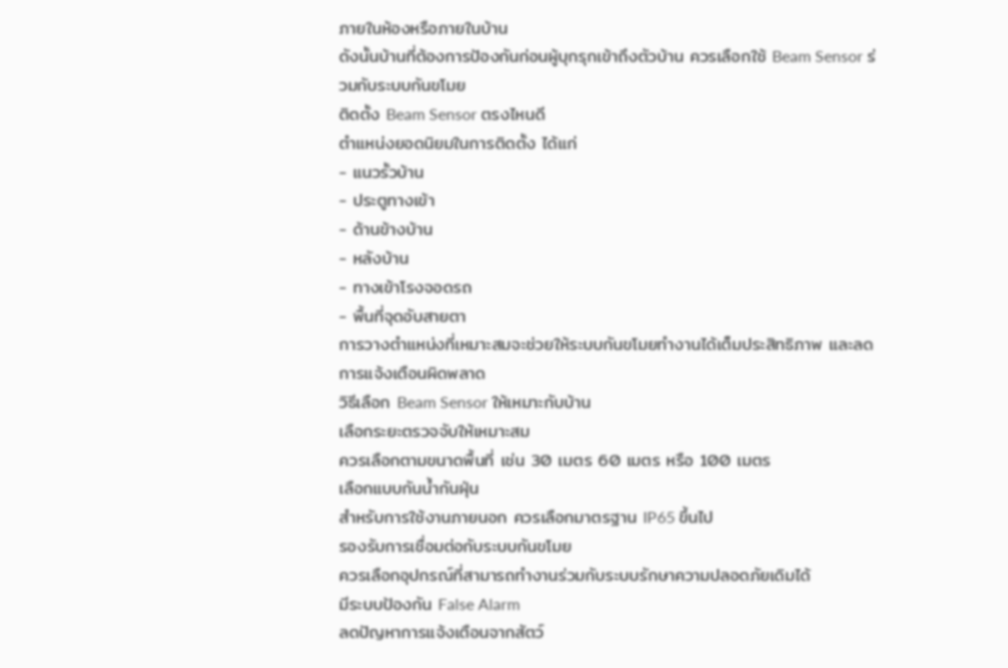ภายในห้องหรือภายในบ้าน
ดังนั้นบ้านที่ต้องการป้องกันก่อนผู้บุกรุกเข้าถึงตัวบ้าน ควรเลือกใช้ Beam Sensor ร่วมกับระบบกันขโมย
ติดตั้ง Beam Sensor ตรงไหนดี
ตำแหน่งยอดนิยมในการติดตั้ง ได้แก่
- แนวรั้วบ้าน
- ประตูทางเข้า
- ด้านข้างบ้าน
- หลังบ้าน
- ทางเข้าโรงจอดรถ
- พื้นที่จุดอับสายตา
การวางตำแหน่งที่เหมาะสมจะช่วยให้ระบบกันขโมยทำงานได้เต็มประสิทธิภาพ และลดการแจ้งเตือนผิดพลาด
วิธีเลือก Beam Sensor ให้เหมาะกับบ้าน
เลือกระยะตรวจจับให้เหมาะสม
ควรเลือกตามขนาดพื้นที่ เช่น 30 เมตร 60 เมตร หรือ 100 เมตร
เลือกแบบกันน้ำกันฝุ่น
สำหรับการใช้งานภายนอก ควรเลือกมาตรฐาน IP65 ขึ้นไป
รองรับการเชื่อมต่อกับระบบกันขโมย
ควรเลือกอุปกรณ์ที่สามารถทำงานร่วมกับระบบรักษาความปลอดภัยเดิมได้
มีระบบป้องกัน False Alarm
ลดปัญหาการแจ้งเตือนจากสัตว์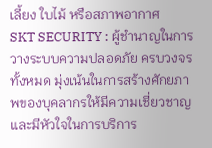เลี้ยง ใบไม้ หรือสภาพอากาศ
SKT SECURITY : ผู้ชำนาญในการวางระบบความปลอดภัย ครบวงจรทั้งหมด มุ่งเน้นในการสร้างศักยภาพของบุคลากรให้มีความเชี่ยวชาญและมีหัวใจในการบริการ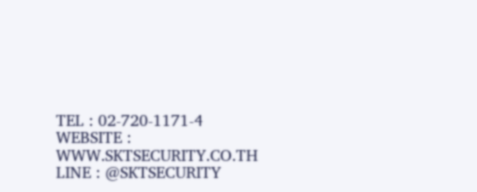TEL : 02-720-1171-4
WEBSITE : WWW.SKTSECURITY.CO.TH
LINE : @SKTSECURITY